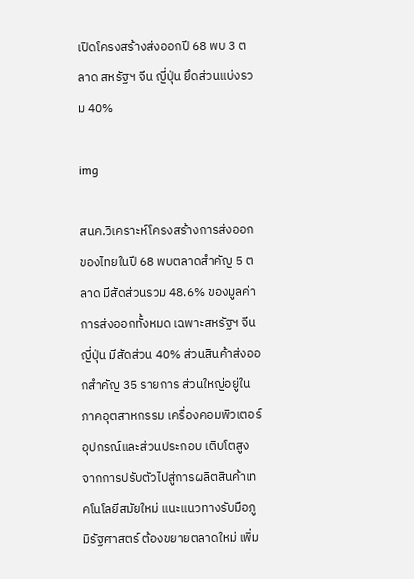เปิดโครงสร้างส่งออกปี 68 พบ 3 ตลาด สหรัฐฯ จีน ญี่ปุ่น ยึดส่วนแบ่งรวม 40%

img

สนค.วิเคราะห์โครงสร้างการส่งออกของไทยในปี 68 พบตลาดสำคัญ 5 ตลาด มีสัดส่วนรวม 48.6% ของมูลค่าการส่งออกทั้งหมด เฉพาะสหรัฐฯ จีน ญี่ปุ่น มีสัดส่วน 40% ส่วนสินค้าส่งออกสำคัญ 35 รายการ ส่วนใหญ่อยู่ในภาคอุตสาหกรรม เครื่องคอมพิวเตอร์ อุปกรณ์และส่วนประกอบ เติบโตสูง จากการปรับตัวไปสู่การผลิตสินค้าเทคโนโลยีสมัยใหม่ แนะแนวทางรับมือภูมิรัฐศาสตร์ ต้องขยายตลาดใหม่ เพิ่ม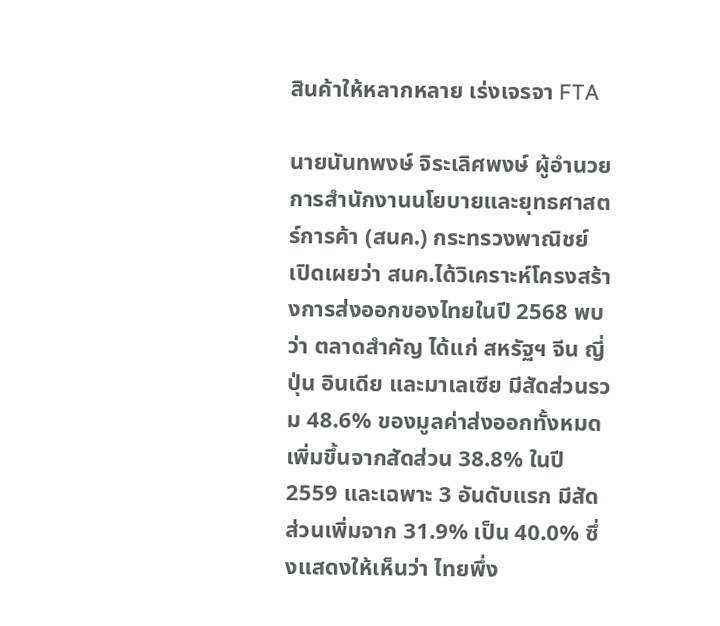สินค้าให้หลากหลาย เร่งเจรจา FTA

นายนันทพงษ์ จิระเลิศพงษ์ ผู้อำนวยการสำนักงานนโยบายและยุทธศาสตร์การค้า (สนค.) กระทรวงพาณิชย์ เปิดเผยว่า สนค.ได้วิเคราะห์โครงสร้างการส่งออกของไทยในปี 2568 พบว่า ตลาดสำคัญ ได้แก่ สหรัฐฯ จีน ญี่ปุ่น อินเดีย และมาเลเซีย มีสัดส่วนรวม 48.6% ของมูลค่าส่งออกทั้งหมด เพิ่มขึ้นจากสัดส่วน 38.8% ในปี 2559 และเฉพาะ 3 อันดับแรก มีสัดส่วนเพิ่มจาก 31.9% เป็น 40.0% ซึ่งแสดงให้เห็นว่า ไทยพึ่ง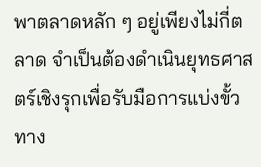พาตลาดหลัก ๆ อยู่เพียงไม่กี่ตลาด จำเป็นต้องดำเนินยุทธศาสตร์เชิงรุกเพื่อรับมือการแบ่งขั้วทาง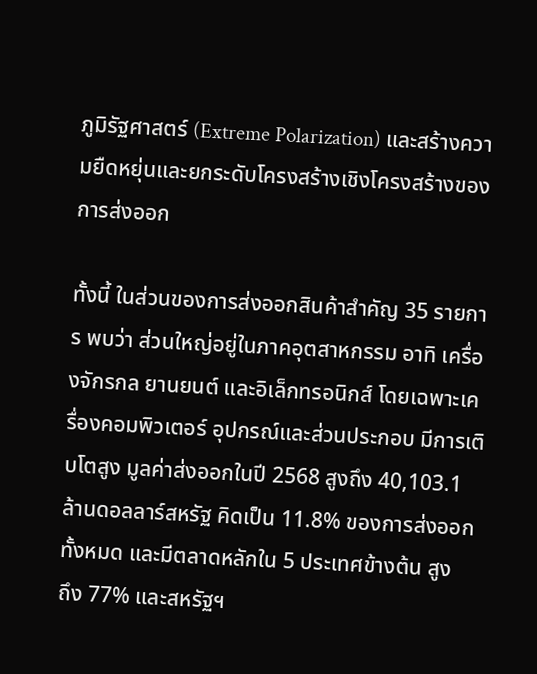ภูมิรัฐศาสตร์ (Extreme Polarization) และสร้างความยืดหยุ่นและยกระดับโครงสร้างเชิงโครงสร้างของการส่งออก

ทั้งนี้ ในส่วนของการส่งออกสินค้าสำคัญ 35 รายการ พบว่า ส่วนใหญ่อยู่ในภาคอุตสาหกรรม อาทิ เครื่องจักรกล ยานยนต์ และอิเล็กทรอนิกส์ โดยเฉพาะเครื่องคอมพิวเตอร์ อุปกรณ์และส่วนประกอบ มีการเติบโตสูง มูลค่าส่งออกในปี 2568 สูงถึง 40,103.1 ล้านดอลลาร์สหรัฐ คิดเป็น 11.8% ของการส่งออกทั้งหมด และมีตลาดหลักใน 5 ประเทศข้างต้น สูง
ถึง 77% และสหรัฐฯ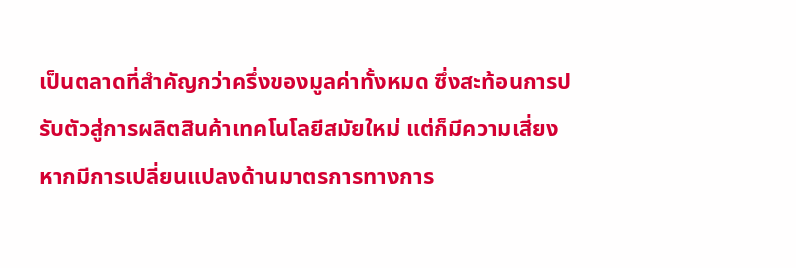เป็นตลาดที่สำคัญกว่าครึ่งของมูลค่าทั้งหมด ซึ่งสะท้อนการปรับตัวสู่การผลิตสินค้าเทคโนโลยีสมัยใหม่ แต่ก็มีความเสี่ยง หากมีการเปลี่ยนแปลงด้านมาตรการทางการ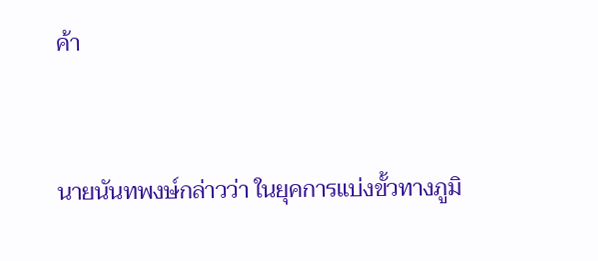ค้า



นายนันทพงษ์กล่าวว่า ในยุคการแบ่งขั้วทางภูมิ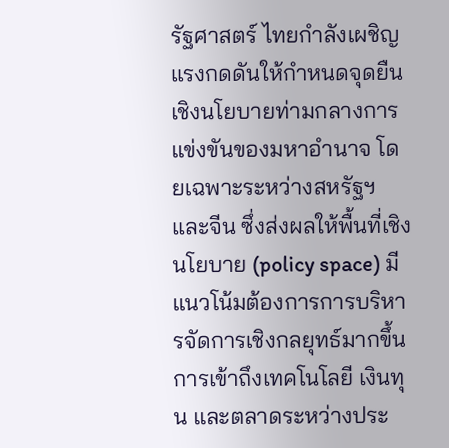รัฐศาสตร์ ไทยกำลังเผชิญแรงกดดันให้กำหนดจุดยืนเชิงนโยบายท่ามกลางการแข่งขันของมหาอำนาจ โดยเฉพาะระหว่างสหรัฐฯ และจีน ซึ่งส่งผลให้พื้นที่เชิงนโยบาย (policy space) มีแนวโน้มต้องการการบริหารจัดการเชิงกลยุทธ์มากขึ้น การเข้าถึงเทคโนโลยี เงินทุน และตลาดระหว่างประ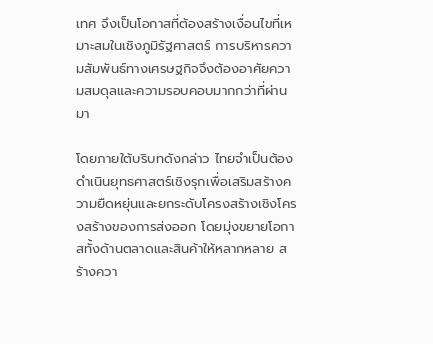เทศ จึงเป็นโอกาสที่ต้องสร้างเงื่อนไขที่เหมาะสมในเชิงภูมิรัฐศาสตร์ การบริหารความสัมพันธ์ทางเศรษฐกิจจึงต้องอาศัยความสมดุลและความรอบคอบมากกว่าที่ผ่านมา

โดยภายใต้บริบทดังกล่าว ไทยจำเป็นต้องดำเนินยุทธศาสตร์เชิงรุกเพื่อเสริมสร้างความยืดหยุ่นและยกระดับโครงสร้างเชิงโครงสร้างของการส่งออก โดยมุ่งขยายโอกาสทั้งด้านตลาดและสินค้าให้หลากหลาย สร้างควา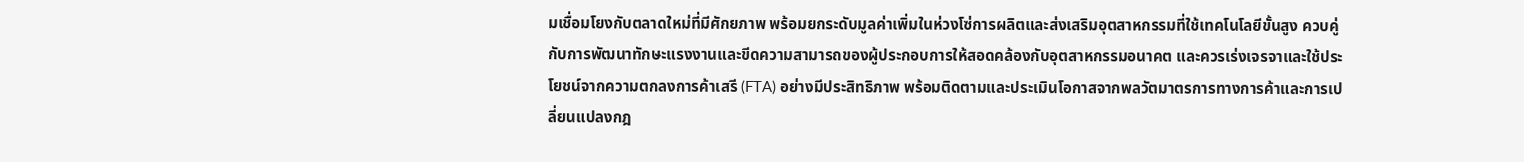มเชื่อมโยงกับตลาดใหม่ที่มีศักยภาพ พร้อมยกระดับมูลค่าเพิ่มในห่วงโซ่การผลิตและส่งเสริมอุตสาหกรรมที่ใช้เทคโนโลยีขั้นสูง ควบคู่กับการพัฒนาทักษะแรงงานและขีดความสามารถของผู้ประกอบการให้สอดคล้องกับอุตสาหกรรมอนาคต และควรเร่งเจรจาและใช้ประโยชน์จากความตกลงการค้าเสรี (FTA) อย่างมีประสิทธิภาพ พร้อมติดตามและประเมินโอกาสจากพลวัตมาตรการทางการค้าและการเปลี่ยนแปลงกฎ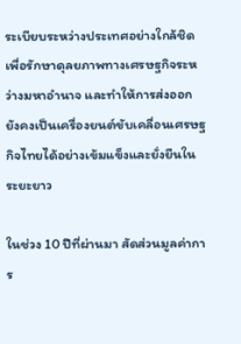ระเบียบระหว่างประเทศอย่างใกล้ชิด เพื่อรักษาดุลยภาพทางเศรษฐกิจระหว่างมหาอำนาจ และทำให้การส่งออกยังคงเป็นเครื่องยนต์ขับเคลื่อนเศรษฐกิจไทยได้อย่างเข้มแข็งและยั่งยืนในระยะยาว

ในช่วง 10 ปีที่ผ่านมา สัดส่วนมูลค่าการ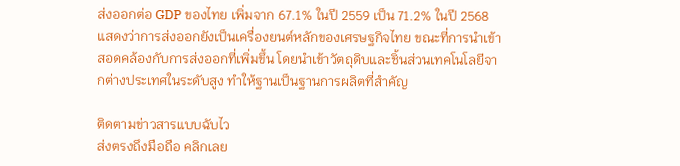ส่งออกต่อ GDP ของไทย เพิ่มจาก 67.1% ในปี 2559 เป็น 71.2% ในปี 2568 แสดงว่าการส่งออกยังเป็นเครื่องยนต์หลักของเศรษฐกิจไทย ขณะที่การนำเข้า สอดคล้องกับการส่งออกที่เพิ่มขึ้น โดยนำเข้าวัตถุดิบและชิ้นส่วนเทคโนโลยีจากต่างประเทศในระดับสูง ทำให้ฐานเป็นฐานการผลิตที่สำคัญ

ติดตามข่าวสารแบบฉับไว
ส่งตรงถึงมือถือ คลิกเลย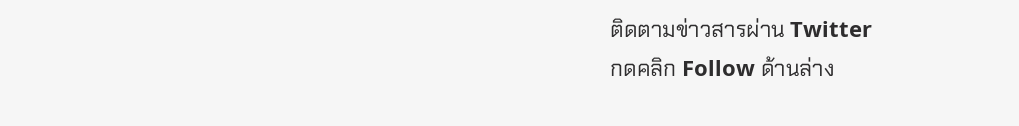ติดตามข่าวสารผ่าน Twitter
กดคลิก Follow ด้านล่าง